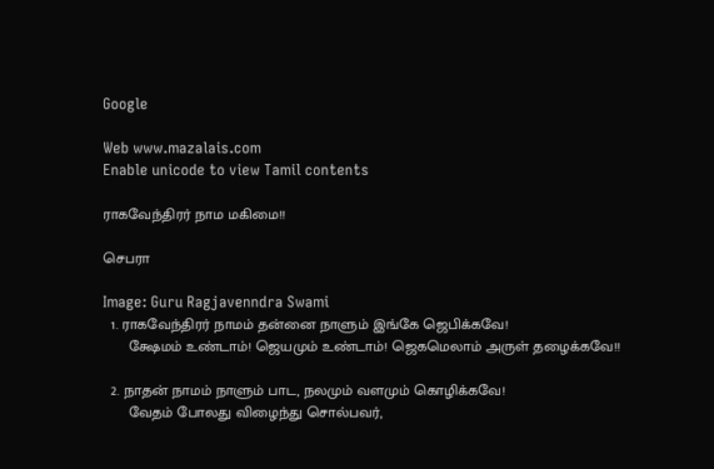Google

Web www.mazalais.com
Enable unicode to view Tamil contents

ராகவேந்திரர் நாம மகிமை!!

செபரா

Image: Guru Ragjavenndra Swami
  1. ராகவேந்திரர் நாமம் தன்னை நாளும் இங்கே ஜெபிக்கவே!
      க்ஷேமம் உண்டாம்! ஜெயமும் உண்டாம்! ஜெகமெலாம் அருள் தழைக்கவே!!

  2. நாதன் நாமம் நாளும் பாட, நலமும் வளமும் கொழிக்கவே!
      வேதம் போலது விழைந்து சொல்பவர்,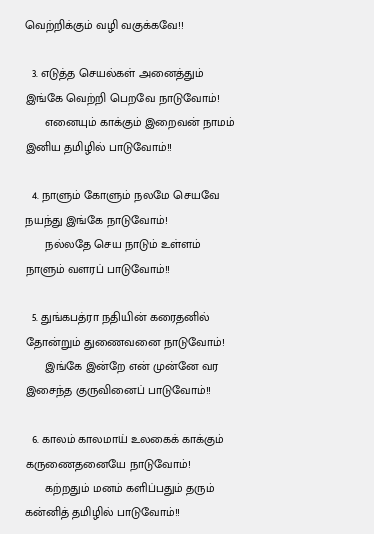வெற்றிக்கும் வழி வகுக்கவே!!

  3. எடுத்த செயல்கள் அனைத்தும் இங்கே வெற்றி பெறவே நாடுவோம்!
      எனையும் காக்கும் இறைவன் நாமம் இனிய தமிழில் பாடுவோம்!!

  4. நாளும் கோளும் நலமே செயவே நயந்து இங்கே நாடுவோம்!
      நல்லதே செய நாடும் உள்ளம் நாளும் வளரப் பாடுவோம்!!

  5. துங்கபத்ரா நதியின் கரைதனில் தோன்றும் துணைவனை நாடுவோம்!
      இங்கே இன்றே என் முன்னே வர இசைந்த குருவினைப் பாடுவோம்!!

  6. காலம் காலமாய் உலகைக் காக்கும் கருணைதனையே நாடுவோம்!
      கற்றதும் மனம் களிப்பதும் தரும் கன்னித் தமிழில் பாடுவோம்!!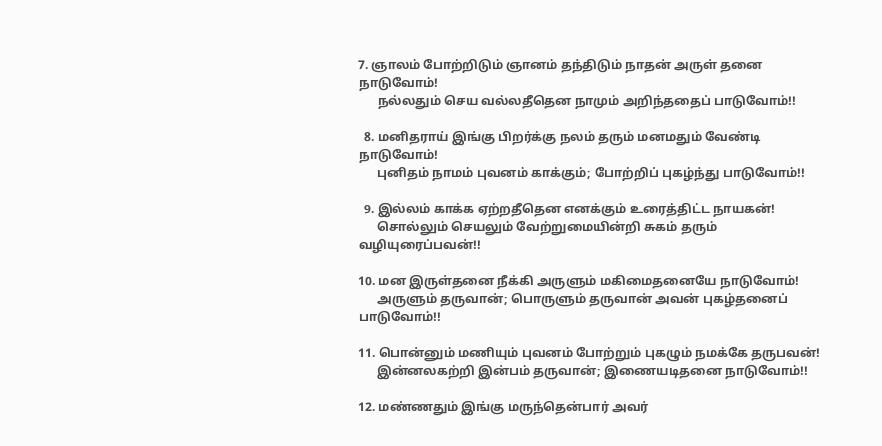7. ஞாலம் போற்றிடும் ஞானம் தந்திடும் நாதன் அருள் தனை நாடுவோம்!
      நல்லதும் செய வல்லதீதென நாமும் அறிந்ததைப் பாடுவோம்!!

  8. மனிதராய் இங்கு பிறர்க்கு நலம் தரும் மனமதும் வேண்டி நாடுவோம்!
      புனிதம் நாமம் புவனம் காக்கும்; போற்றிப் புகழ்ந்து பாடுவோம்!!

  9. இல்லம் காக்க ஏற்றதீதென எனக்கும் உரைத்திட்ட நாயகன்!
      சொல்லும் செயலும் வேற்றுமையின்றி சுகம் தரும் வழியுரைப்பவன்!!

10. மன இருள்தனை நீக்கி அருளும் மகிமைதனையே நாடுவோம்!
      அருளும் தருவான்; பொருளும் தருவான் அவன் புகழ்தனைப் பாடுவோம்!!

11. பொன்னும் மணியும் புவனம் போற்றும் புகழும் நமக்கே தருபவன்!
      இன்னலகற்றி இன்பம் தருவான்; இணையடிதனை நாடுவோம்!!

12. மண்ணதும் இங்கு மருந்தென்பார் அவர்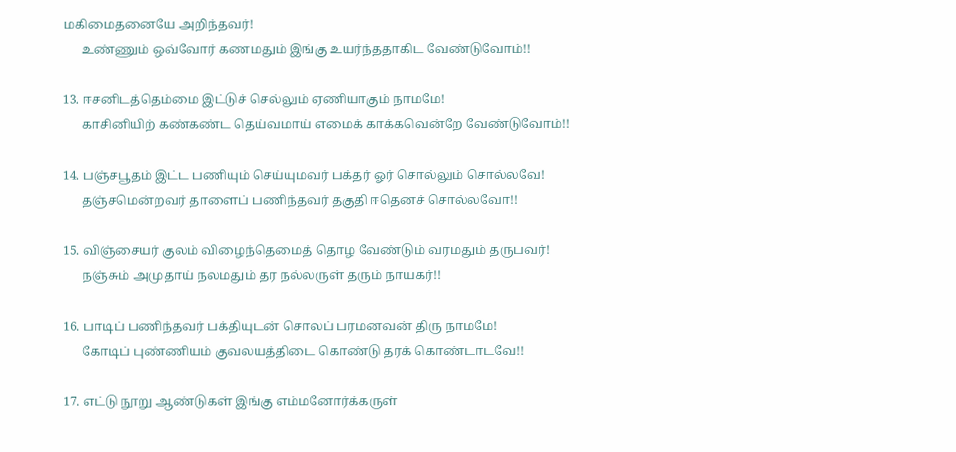மகிமைதனையே அறிந்தவர்!
      உண்ணும் ஒவ்வோர் கணமதும் இங்கு உயர்ந்ததாகிட வேண்டுவோம்!!

13. ஈசனிடத்தெம்மை இட்டுச் செல்லும் ஏணியாகும் நாமமே!
      காசினியிற் கண்கண்ட தெய்வமாய் எமைக் காக்கவென்றே வேண்டுவோம்!!

14. பஞ்சபூதம் இட்ட பணியும் செய்யுமவர் பக்தர் ஓர் சொல்லும் சொல்லவே!
      தஞ்சமென்றவர் தாளைப் பணிந்தவர் தகுதி ஈதெனச் சொல்லவோ!!

15. விஞ்சையர் குலம் விழைந்தெமைத் தொழ வேண்டும் வரமதும் தருபவர்!
      நஞ்சும் அமுதாய் நலமதும் தர நல்லருள் தரும் நாயகர்!!

16. பாடிப் பணிந்தவர் பக்தியுடன் சொலப் பரமனவன் திரு நாமமே!
      கோடிப் புண்ணியம் குவலயத்திடை கொண்டு தரக் கொண்டாடவே!!

17. எட்டு நூறு ஆண்டுகள் இங்கு எம்மனோர்க்கருள்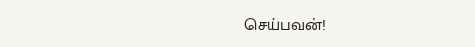செய்பவன்!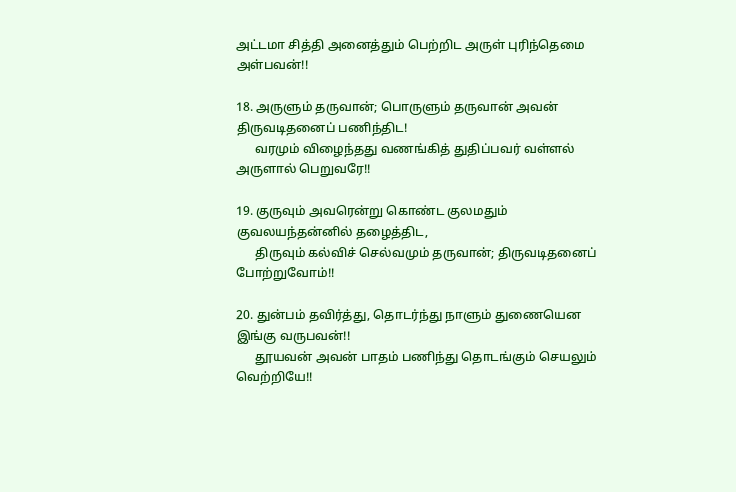அட்டமா சித்தி அனைத்தும் பெற்றிட அருள் புரிந்தெமை அள்பவன்!!

18. அருளும் தருவான்; பொருளும் தருவான் அவன் திருவடிதனைப் பணிந்திட!
      வரமும் விழைந்தது வணங்கித் துதிப்பவர் வள்ளல் அருளால் பெறுவரே!!

19. குருவும் அவரென்று கொண்ட குலமதும் குவலயந்தன்னில் தழைத்திட,
      திருவும் கல்விச் செல்வமும் தருவான்; திருவடிதனைப் போற்றுவோம்!!

20. துன்பம் தவிர்த்து, தொடர்ந்து நாளும் துணையென இங்கு வருபவன்!!
      தூயவன் அவன் பாதம் பணிந்து தொடங்கும் செயலும் வெற்றியே!!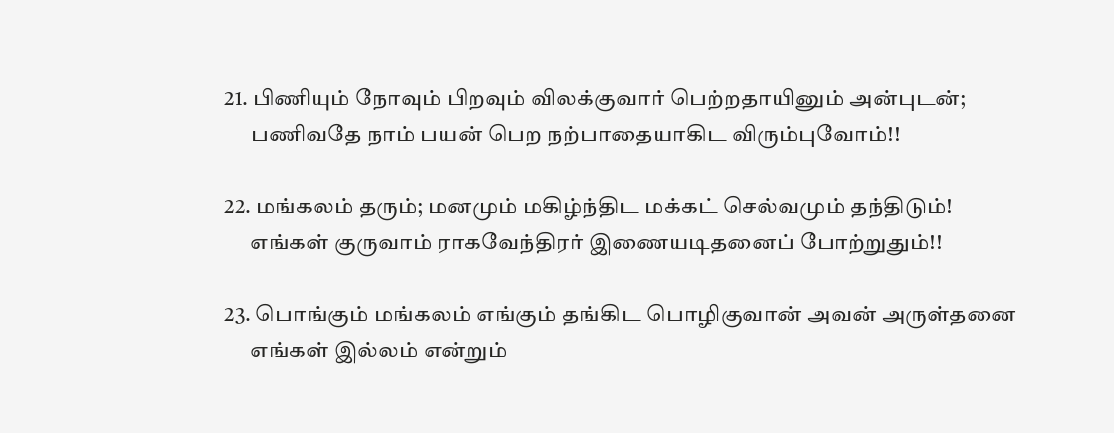21. பிணியும் நோவும் பிறவும் விலக்குவார் பெற்றதாயினும் அன்புடன்;
      பணிவதே நாம் பயன் பெற நற்பாதையாகிட விரும்புவோம்!!

22. மங்கலம் தரும்; மனமும் மகிழ்ந்திட மக்கட் செல்வமும் தந்திடும்!
      எங்கள் குருவாம் ராகவேந்திரர் இணையடிதனைப் போற்றுதும்!!

23. பொங்கும் மங்கலம் எங்கும் தங்கிட பொழிகுவான் அவன் அருள்தனை
      எங்கள் இல்லம் என்றும்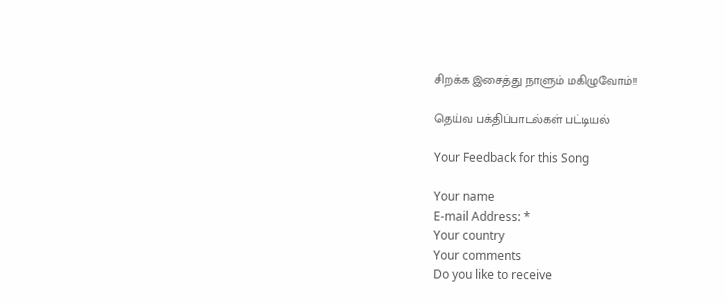சிறக்க இசைத்து நாளும் மகிழுவோம்!!

தெய்வ பக்திப்பாடல்கள் பட்டியல்

Your Feedback for this Song

Your name
E-mail Address: *
Your country
Your comments
Do you like to receive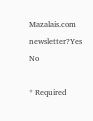Mazalais.com newsletter?Yes
No

* Required